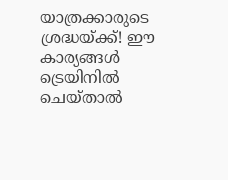യാത്രക്കാരുടെ ശ്രദ്ധയ്ക്ക്! ഈ കാര്യങ്ങൾ ട്രെയിനിൽ ചെയ്താൽ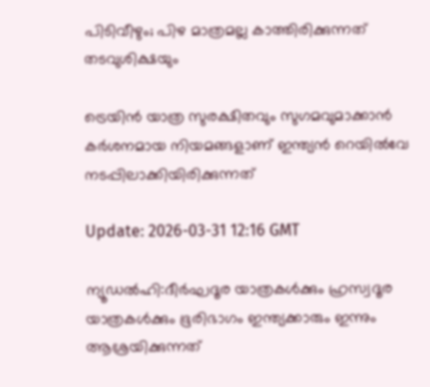പിടിവീഴും; പിഴ മാത്രമല്ല കാത്തിരിക്കുന്നത് തടവുശിക്ഷയും

ട്രെയിൻ യാത്ര സുരക്ഷിതവും സുഗമവുമാക്കാൻ കർശനമായ നിയമങ്ങളാണ് ഇന്ത്യൻ റെയിൽവേ നടപ്പിലാക്കിയിരിക്കുന്നത്

Update: 2026-03-31 12:16 GMT

ന്യൂഡൽഹി:ദീർഘദൂര യാത്രകൾക്കും ഹ്രസ്വദൂര യാത്രകൾക്കും ഭൂരിഭാഗം ഇന്ത്യക്കാരും ഇന്നും ആശ്രയിക്കുന്നത്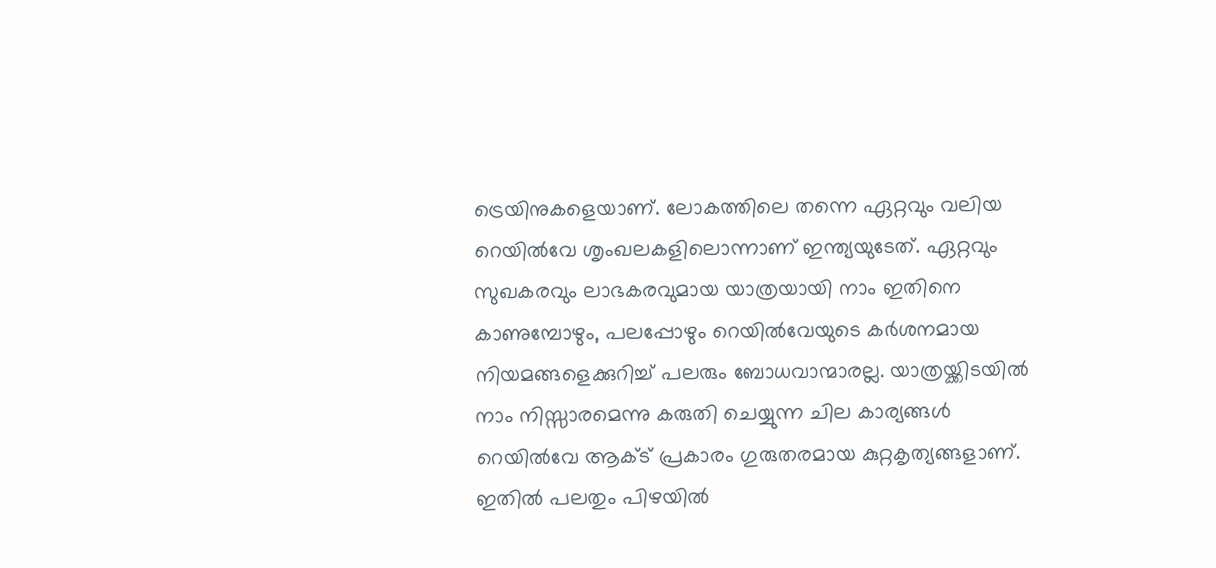ട്രെയിനുകളെയാണ്. ലോകത്തിലെ തന്നെ ഏറ്റവും വലിയ റെയിൽവേ ശൃംഖലകളിലൊന്നാണ് ഇന്ത്യയുടേത്. ഏറ്റവും സുഖകരവും ലാഭകരവുമായ യാത്രയായി നാം ഇതിനെ കാണുമ്പോഴും, പലപ്പോഴും റെയിൽവേയുടെ കർശനമായ നിയമങ്ങളെക്കുറിച്ച് പലരും ബോധവാന്മാരല്ല. യാത്രയ്ക്കിടയിൽ നാം നിസ്സാരമെന്നു കരുതി ചെയ്യുന്ന ചില കാര്യങ്ങൾ റെയിൽവേ ആക്ട് പ്രകാരം ഗുരുതരമായ കുറ്റകൃത്യങ്ങളാണ്. ഇതില്‍ പലതും പിഴയില്‍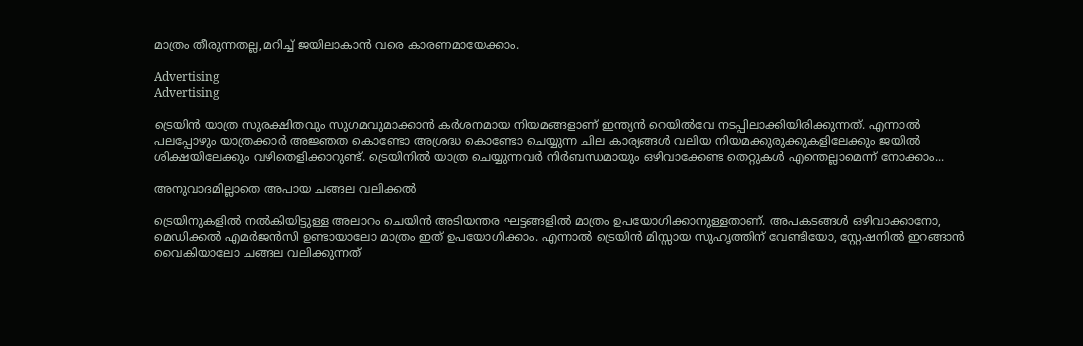മാത്രം തീരുന്നതല്ല,മറിച്ച് ജയിലാകാന്‍ വരെ കാരണമായേക്കാം.

Advertising
Advertising

ട്രെയിൻ യാത്ര സുരക്ഷിതവും സുഗമവുമാക്കാൻ കർശനമായ നിയമങ്ങളാണ് ഇന്ത്യൻ റെയിൽവേ നടപ്പിലാക്കിയിരിക്കുന്നത്. എന്നാൽ പലപ്പോഴും യാത്രക്കാർ അജ്ഞത കൊണ്ടോ അശ്രദ്ധ കൊണ്ടോ ചെയ്യുന്ന ചില കാര്യങ്ങൾ വലിയ നിയമക്കുരുക്കുകളിലേക്കും ജയിൽ ശിക്ഷയിലേക്കും വഴിതെളിക്കാറുണ്ട്. ട്രെയിനില്‍ യാത്ര ചെയ്യുന്നവര്‍ നിര്‍ബന്ധമായും ഒഴിവാക്കേണ്ട തെറ്റുകള്‍ എന്തെല്ലാമെന്ന് നോക്കാം...

അനുവാദമില്ലാതെ അപായ ചങ്ങല വലിക്കൽ

ട്രെയിനുകളിൽ നൽകിയിട്ടുള്ള അലാറം ചെയിൻ അടിയന്തര ഘട്ടങ്ങളിൽ മാത്രം ഉപയോഗിക്കാനുള്ളതാണ്. അപകടങ്ങൾ ഒഴിവാക്കാനോ, മെഡിക്കൽ എമർജൻസി ഉണ്ടായാലോ മാത്രം ഇത് ഉപയോഗിക്കാം. എന്നാൽ ട്രെയിൻ മിസ്സായ സുഹൃത്തിന് വേണ്ടിയോ, സ്റ്റേഷനിൽ ഇറങ്ങാൻ വൈകിയാലോ ചങ്ങല വലിക്കുന്നത്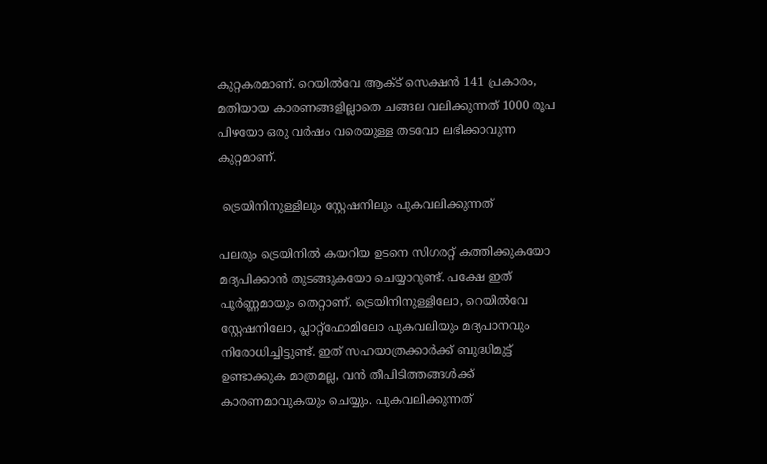കുറ്റകരമാണ്. റെയിൽവേ ആക്ട് സെക്ഷൻ 141 പ്രകാരം, മതിയായ കാരണങ്ങളില്ലാതെ ചങ്ങല വലിക്കുന്നത് 1000 രൂപ പിഴയോ ഒരു വർഷം വരെയുള്ള തടവോ ലഭിക്കാവുന്ന കുറ്റമാണ്.

 ട്രെയിനിനുള്ളിലും സ്റ്റേഷനിലും പുകവലിക്കുന്നത്

പലരും ട്രെയിനിൽ കയറിയ ഉടനെ സിഗരറ്റ് കത്തിക്കുകയോ മദ്യപിക്കാൻ തുടങ്ങുകയോ ചെയ്യാറുണ്ട്. പക്ഷേ ഇത് പൂർണ്ണമായും തെറ്റാണ്. ട്രെയിനിനുള്ളിലോ, റെയിൽവേ സ്റ്റേഷനിലോ, പ്ലാറ്റ്‌ഫോമിലോ പുകവലിയും മദ്യപാനവും നിരോധിച്ചിട്ടുണ്ട്. ഇത് സഹയാത്രക്കാർക്ക് ബുദ്ധിമുട്ട് ഉണ്ടാക്കുക മാത്രമല്ല, വൻ തീപിടിത്തങ്ങൾക്ക് കാരണമാവുകയും ചെയ്യും. പുകവലിക്കുന്നത്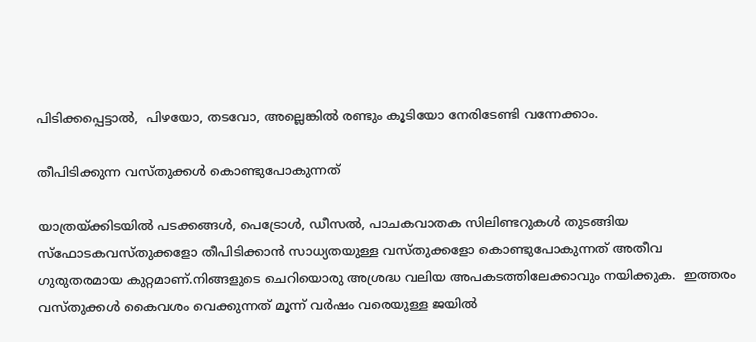പിടിക്കപ്പെട്ടാൽ,  പിഴയോ, തടവോ, അല്ലെങ്കിൽ രണ്ടും കൂടിയോ നേരിടേണ്ടി വന്നേക്കാം.

തീപിടിക്കുന്ന വസ്തുക്കൾ കൊണ്ടുപോകുന്നത്

യാത്രയ്ക്കിടയിൽ പടക്കങ്ങൾ, പെട്രോൾ, ഡീസൽ, പാചകവാതക സിലിണ്ടറുകൾ തുടങ്ങിയ സ്ഫോടകവസ്തുക്കളോ തീപിടിക്കാൻ സാധ്യതയുള്ള വസ്തുക്കളോ കൊണ്ടുപോകുന്നത് അതീവ ഗുരുതരമായ കുറ്റമാണ്.നിങ്ങളുടെ ചെറിയൊരു അശ്രദ്ധ വലിയ അപകടത്തിലേക്കാവും നയിക്കുക.  ഇത്തരം വസ്തുക്കൾ കൈവശം വെക്കുന്നത് മൂന്ന് വർഷം വരെയുള്ള ജയിൽ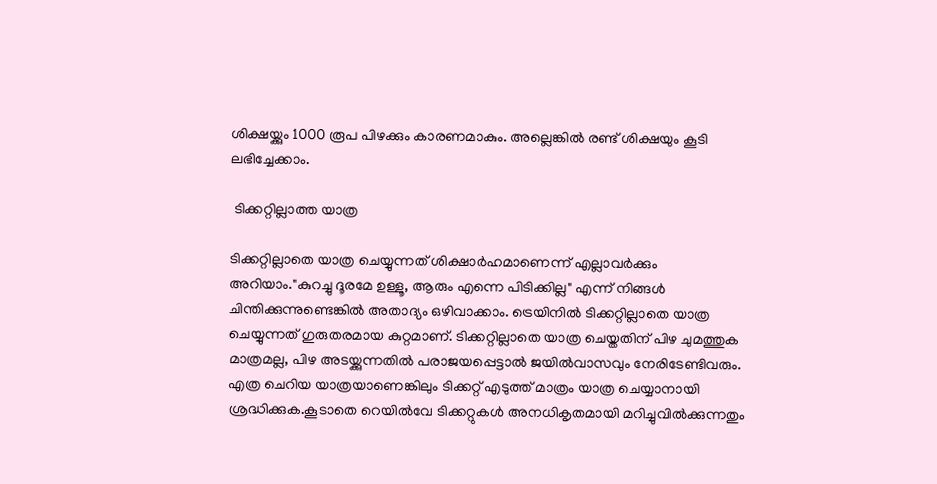ശിക്ഷയ്ക്കും 1000 രൂപ പിഴക്കും കാരണമാകും. അല്ലെങ്കില്‍ രണ്ട് ശിക്ഷയും കൂടി ലഭിച്ചേക്കാം.

 ടിക്കറ്റില്ലാത്ത യാത്ര

ടിക്കറ്റില്ലാതെ യാത്ര ചെയ്യുന്നത് ശിക്ഷാർഹമാണെന്ന് എല്ലാവർക്കും അറിയാം."കുറച്ചു ദൂരമേ ഉള്ളൂ, ആരും എന്നെ പിടിക്കില്ല" എന്ന് നിങ്ങൾ ചിന്തിക്കുന്നുണ്ടെങ്കിൽ അതാദ്യം ഒഴിവാക്കാം. ട്രെയിനിൽ ടിക്കറ്റില്ലാതെ യാത്ര ചെയ്യുന്നത് ഗുരുതരമായ കുറ്റമാണ്. ടിക്കറ്റില്ലാതെ യാത്ര ചെയ്തതിന് പിഴ ചുമത്തുക മാത്രമല്ല, പിഴ അടയ്ക്കുന്നതിൽ പരാജയപ്പെട്ടാൽ ജയിൽവാസവും നേരിടേണ്ടിവരും.  എത്ര ചെറിയ യാത്രയാണെങ്കിലും ടിക്കറ്റ് എടുത്ത് മാത്രം യാത്ര ചെയ്യാനായി ശ്രദ്ധിക്കുക.കൂടാതെ റെയിൽവേ ടിക്കറ്റുകൾ അനധികൃതമായി മറിച്ചുവിൽക്കുന്നതും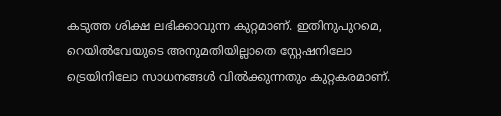കടുത്ത ശിക്ഷ ലഭിക്കാവുന്ന കുറ്റമാണ്. ഇതിനുപുറമെ, റെയിൽവേയുടെ അനുമതിയില്ലാതെ സ്റ്റേഷനിലോ ട്രെയിനിലോ സാധനങ്ങൾ വിൽക്കുന്നതും കുറ്റകരമാണ്.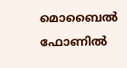മൊബൈൽ ഫോണിൽ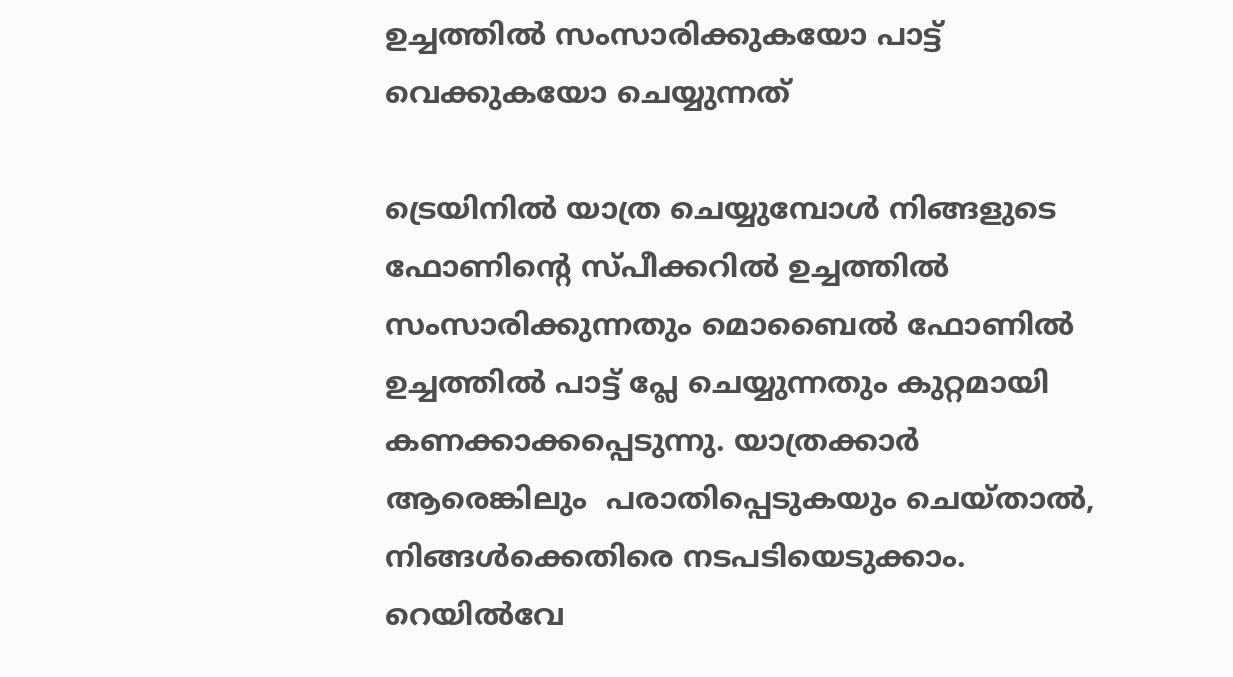ഉച്ചത്തിൽ സംസാരിക്കുകയോ പാട്ട് വെക്കുകയോ ചെയ്യുന്നത്

ട്രെയിനിൽ യാത്ര ചെയ്യുമ്പോൾ നിങ്ങളുടെ ഫോണിന്റെ സ്പീക്കറിൽ ഉച്ചത്തിൽ സംസാരിക്കുന്നതും മൊബൈൽ ഫോണിൽ ഉച്ചത്തില്‍ പാട്ട് പ്ലേ ചെയ്യുന്നതും കുറ്റമായി കണക്കാക്കപ്പെടുന്നു. യാത്രക്കാര്‍ ആരെങ്കിലും  പരാതിപ്പെടുകയും ചെയ്താൽ, നിങ്ങൾക്കെതിരെ നടപടിയെടുക്കാം. റെയിൽവേ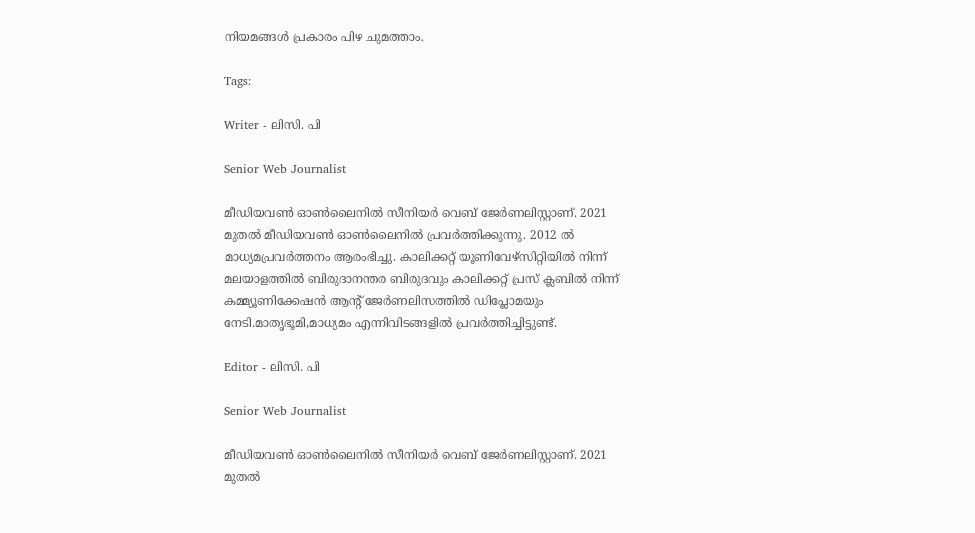നിയമങ്ങൾ പ്രകാരം പിഴ ചുമത്താം.

Tags:

Writer - ലിസി. പി

Senior Web Journalist

മീഡിയവൺ ഓൺലൈനിൽ സീനിയർ വെബ് ജേർണലിസ്റ്റാണ്. 2021 മുതൽ മീഡിയവൺ ഓൺലൈനിൽ പ്രവർത്തിക്കുന്നു. 2012 ല്‍ മാധ്യമപ്രവര്‍ത്തനം ആരംഭിച്ചു. കാലിക്കറ്റ് യൂണിവേഴ്‌സിറ്റിയിൽ നിന്ന് മലയാളത്തിൽ ബിരുദാനന്തര ബിരുദവും കാലിക്കറ്റ് പ്രസ് ക്ലബിൽ നിന്ന് കമ്മ്യൂണിക്കേഷൻ ആന്റ് ജേർണലിസത്തിൽ ഡിപ്ലോമയും നേടി.മാതൃഭൂമി,മാധ്യമം എന്നിവിടങ്ങളിൽ പ്രവർത്തിച്ചിട്ടുണ്ട്.

Editor - ലിസി. പി

Senior Web Journalist

മീഡിയവൺ ഓൺലൈനിൽ സീനിയർ വെബ് ജേർണലിസ്റ്റാണ്. 2021 മുതൽ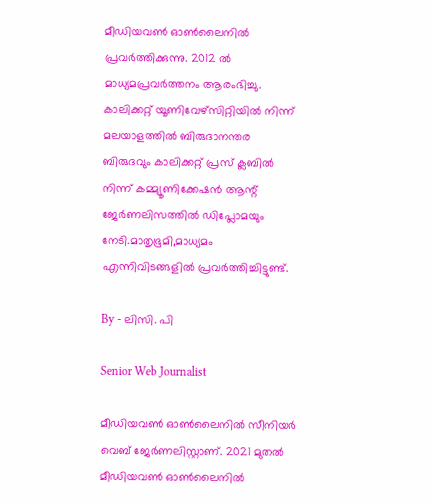മീഡിയവൺ ഓൺലൈനിൽ പ്രവർത്തിക്കുന്നു. 2012 ല്‍ മാധ്യമപ്രവര്‍ത്തനം ആരംഭിച്ചു. കാലിക്കറ്റ് യൂണിവേഴ്‌സിറ്റിയിൽ നിന്ന് മലയാളത്തിൽ ബിരുദാനന്തര ബിരുദവും കാലിക്കറ്റ് പ്രസ് ക്ലബിൽ നിന്ന് കമ്മ്യൂണിക്കേഷൻ ആന്റ് ജേർണലിസത്തിൽ ഡിപ്ലോമയും നേടി.മാതൃഭൂമി,മാധ്യമം എന്നിവിടങ്ങളിൽ പ്രവർത്തിച്ചിട്ടുണ്ട്.

By - ലിസി. പി

Senior Web Journalist

മീഡിയവൺ ഓൺലൈനിൽ സീനിയർ വെബ് ജേർണലിസ്റ്റാണ്. 2021 മുതൽ മീഡിയവൺ ഓൺലൈനിൽ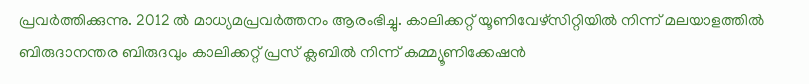പ്രവർത്തിക്കുന്നു. 2012 ല്‍ മാധ്യമപ്രവര്‍ത്തനം ആരംഭിച്ചു. കാലിക്കറ്റ് യൂണിവേഴ്‌സിറ്റിയിൽ നിന്ന് മലയാളത്തിൽ ബിരുദാനന്തര ബിരുദവും കാലിക്കറ്റ് പ്രസ് ക്ലബിൽ നിന്ന് കമ്മ്യൂണിക്കേഷൻ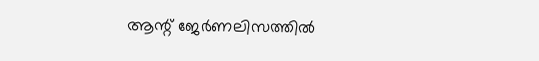ആന്റ് ജേർണലിസത്തിൽ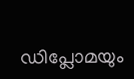ഡിപ്ലോമയും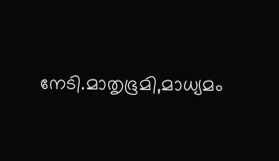നേടി.മാതൃഭൂമി,മാധ്യമം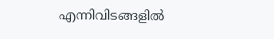എന്നിവിടങ്ങളിൽ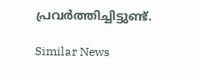പ്രവർത്തിച്ചിട്ടുണ്ട്.

Similar News